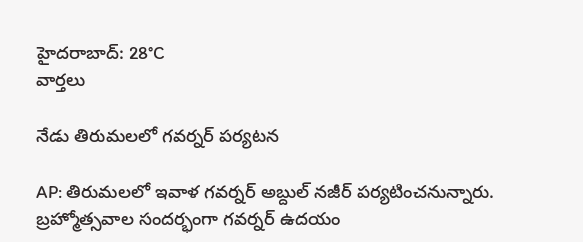హైదరాబాద్: 28°C
వార్తలు

నేడు తిరుమలలో గవర్నర్ పర్యటన

AP: తిరుమలలో ఇవాళ గవర్నర్ అబ్దుల్ నజీర్ పర్యటించనున్నారు. బ్రహ్మోత్సవాల సందర్భంగా గవర్నర్ ఉదయం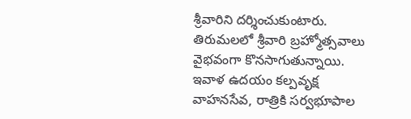శ్రీవారిని దర్శించుకుంటారు. తిరుమలలో శ్రీవారి బ్రహ్మోత్సవాలు వైభవంగా కొనసాగుతున్నాయి. ఇవాళ ఉదయం కల్పవ‌ృక్ష వాహనసేవ, రాత్రికి సర్వభూపాల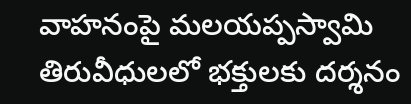వాహనంపై మలయప్పస్వామి తిరువీధులలో భక్తులకు దర్శనం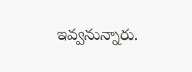ఇవ్వనున్నారు.